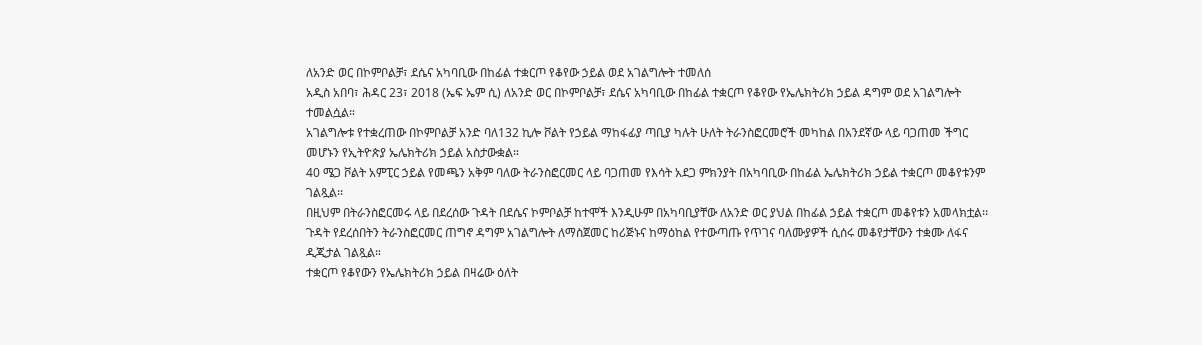ለአንድ ወር በኮምቦልቻ፣ ደሴና አካባቢው በከፊል ተቋርጦ የቆየው ኃይል ወደ አገልግሎት ተመለሰ
አዲስ አበባ፣ ሕዳር 23፣ 2018 (ኤፍ ኤም ሲ) ለአንድ ወር በኮምቦልቻ፣ ደሴና አካባቢው በከፊል ተቋርጦ የቆየው የኤሌክትሪክ ኃይል ዳግም ወደ አገልግሎት ተመልሷል።
አገልግሎቱ የተቋረጠው በኮምቦልቻ አንድ ባለ132 ኪሎ ቮልት የኃይል ማከፋፊያ ጣቢያ ካሉት ሁለት ትራንስፎርመሮች መካከል በአንደኛው ላይ ባጋጠመ ችግር መሆኑን የኢትዮጵያ ኤሌክትሪክ ኃይል አስታውቋል።
40 ሜጋ ቮልት አምፒር ኃይል የመጫን አቅም ባለው ትራንስፎርመር ላይ ባጋጠመ የእሳት አደጋ ምክንያት በአካባቢው በከፊል ኤሌክትሪክ ኃይል ተቋርጦ መቆየቱንም ገልጿል፡፡
በዚህም በትራንስፎርመሩ ላይ በደረሰው ጉዳት በደሴና ኮምቦልቻ ከተሞች እንዲሁም በአካባቢያቸው ለአንድ ወር ያህል በከፊል ኃይል ተቋርጦ መቆየቱን አመላክቷል፡፡
ጉዳት የደረሰበትን ትራንስፎርመር ጠግኖ ዳግም አገልግሎት ለማስጀመር ከሪጅኑና ከማዕከል የተውጣጡ የጥገና ባለሙያዎች ሲሰሩ መቆየታቸውን ተቋሙ ለፋና ዲጂታል ገልጿል።
ተቋርጦ የቆየውን የኤሌክትሪክ ኃይል በዛሬው ዕለት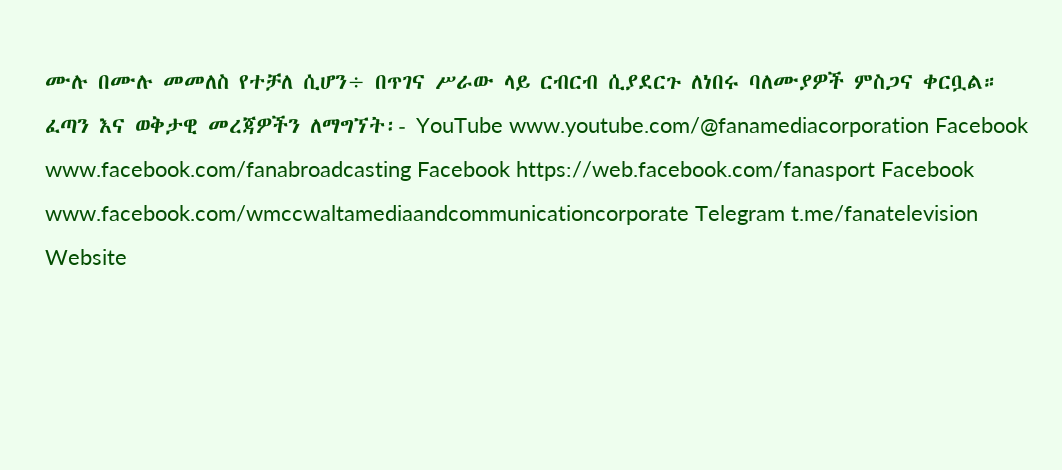ሙሉ በሙሉ መመለስ የተቻለ ሲሆን÷ በጥገና ሥራው ላይ ርብርብ ሲያደርጉ ለነበሩ ባለሙያዎች ምስጋና ቀርቧል።
ፈጣን እና ወቅታዊ መረጃዎችን ለማግኘት፡- YouTube www.youtube.com/@fanamediacorporation Facebook www.facebook.com/fanabroadcasting Facebook https://web.facebook.com/fanasport Facebook www.facebook.com/wmccwaltamediaandcommunicationcorporate Telegram t.me/fanatelevision Website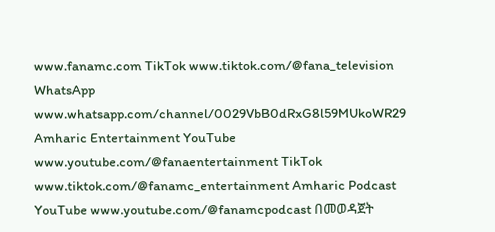www.fanamc.com TikTok www.tiktok.com/@fana_television WhatsApp www.whatsapp.com/channel/0029VbB0dRxG8l59MUkoWR29 Amharic Entertainment YouTube www.youtube.com/@fanaentertainment TikTok www.tiktok.com/@fanamc_entertainment Amharic Podcast YouTube www.youtube.com/@fanamcpodcast በመወዳጀት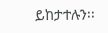ይከታተሉን፡፡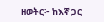ዘወትር፦ ከእኛ ጋር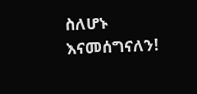ስለሆኑ እናመሰግናለን!